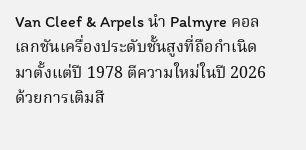Van Cleef & Arpels นำ Palmyre คอลเลกชันเครื่องประดับชั้นสูงที่ถือกำเนิดมาตั้งแต่ปี 1978 ตีความใหม่ในปี 2026 ด้วยการเติมสี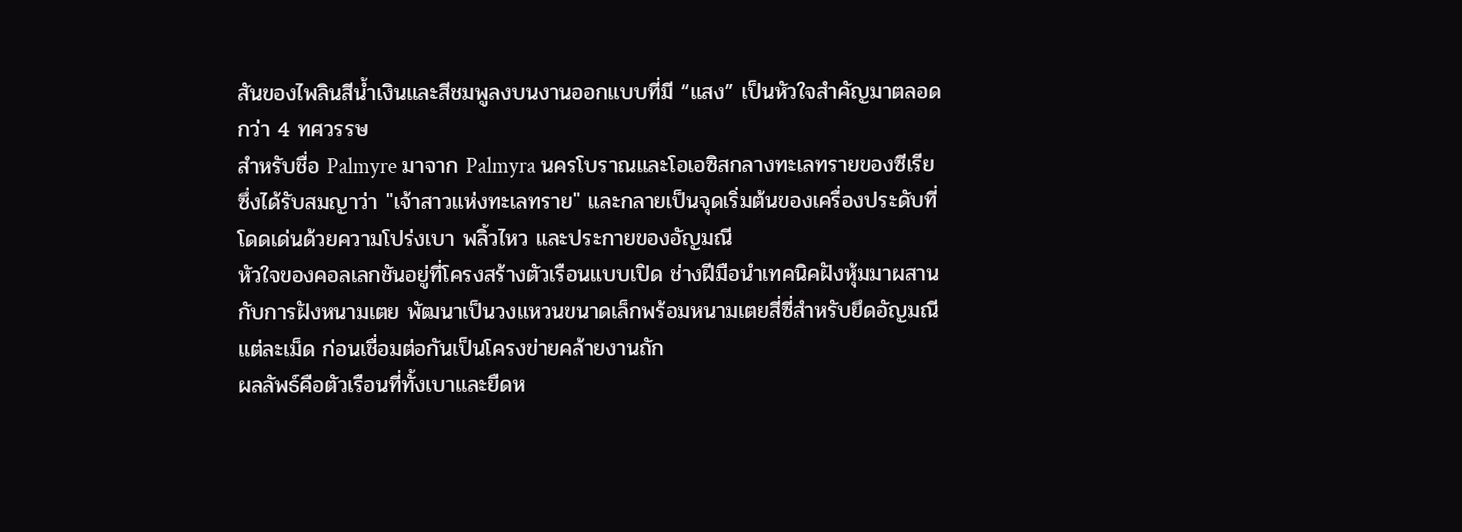สันของไพลินสีน้ำเงินและสีชมพูลงบนงานออกแบบที่มี “แสง” เป็นหัวใจสำคัญมาตลอดกว่า 4 ทศวรรษ
สำหรับชื่อ Palmyre มาจาก Palmyra นครโบราณและโอเอซิสกลางทะเลทรายของซีเรีย ซึ่งได้รับสมญาว่า "เจ้าสาวแห่งทะเลทราย" และกลายเป็นจุดเริ่มต้นของเครื่องประดับที่โดดเด่นด้วยความโปร่งเบา พลิ้วไหว และประกายของอัญมณี
หัวใจของคอลเลกชันอยู่ที่โครงสร้างตัวเรือนแบบเปิด ช่างฝีมือนำเทคนิคฝังหุ้มมาผสานกับการฝังหนามเตย พัฒนาเป็นวงแหวนขนาดเล็กพร้อมหนามเตยสี่ซี่สำหรับยึดอัญมณีแต่ละเม็ด ก่อนเชื่อมต่อกันเป็นโครงข่ายคล้ายงานถัก
ผลลัพธ์คือตัวเรือนที่ทั้งเบาและยืดห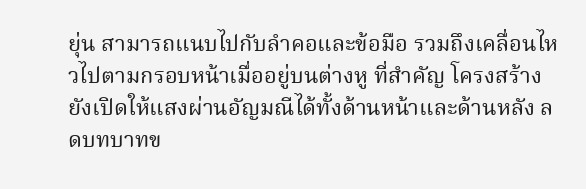ยุ่น สามารถแนบไปกับลำคอและข้อมือ รวมถึงเคลื่อนไหวไปตามกรอบหน้าเมื่ออยู่บนต่างหู ที่สำคัญ โครงสร้างยังเปิดให้แสงผ่านอัญมณีได้ทั้งด้านหน้าและด้านหลัง ลดบทบาทข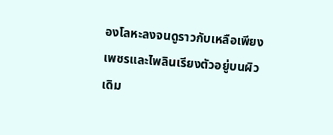องโลหะลงจนดูราวกับเหลือเพียงเพชรและไพลินเรียงตัวอยู่บนผิว
เดิม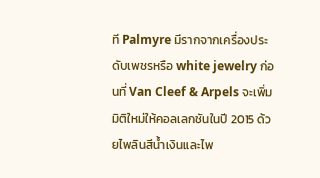ที Palmyre มีรากจากเครื่องประดับเพชรหรือ white jewelry ก่อนที่ Van Cleef & Arpels จะเพิ่มมิติใหม่ให้คอลเลกชันในปี 2015 ด้วยไพลินสีน้ำเงินและไพ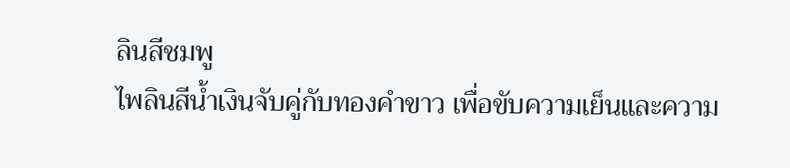ลินสีชมพู
ไพลินสีน้ำเงินจับคู่กับทองคำขาว เพื่อขับความเย็นและความ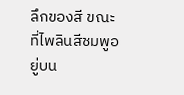ลึกของสี ขณะที่ไพลินสีชมพูอยู่บน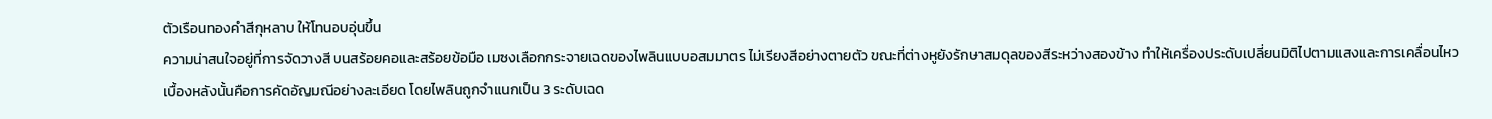ตัวเรือนทองคำสีกุหลาบ ให้โทนอบอุ่นขึ้น
ความน่าสนใจอยู่ที่การจัดวางสี บนสร้อยคอและสร้อยข้อมือ เมซงเลือกกระจายเฉดของไพลินแบบอสมมาตร ไม่เรียงสีอย่างตายตัว ขณะที่ต่างหูยังรักษาสมดุลของสีระหว่างสองข้าง ทำให้เครื่องประดับเปลี่ยนมิติไปตามแสงและการเคลื่อนไหว
เบื้องหลังนั้นคือการคัดอัญมณีอย่างละเอียด โดยไพลินถูกจำแนกเป็น 3 ระดับเฉด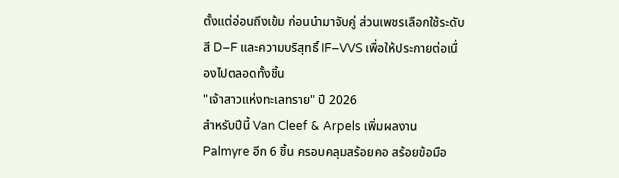ตั้งแต่อ่อนถึงเข้ม ก่อนนำมาจับคู่ ส่วนเพชรเลือกใช้ระดับสี D–F และความบริสุทธิ์ IF–VVS เพื่อให้ประกายต่อเนื่องไปตลอดทั้งชิ้น
"เจ้าสาวแห่งทะเลทราย" ปี 2026
สำหรับปีนี้ Van Cleef & Arpels เพิ่มผลงาน Palmyre อีก 6 ชิ้น ครอบคลุมสร้อยคอ สร้อยข้อมือ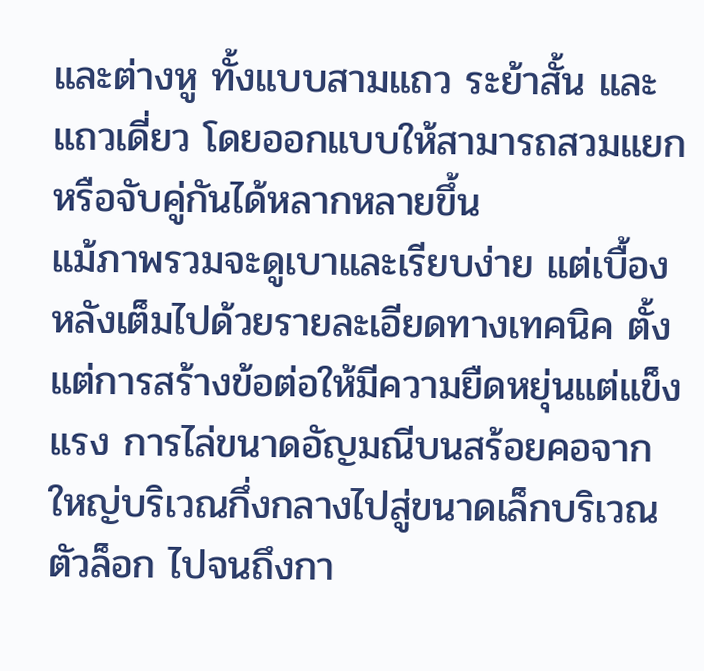และต่างหู ทั้งแบบสามแถว ระย้าสั้น และแถวเดี่ยว โดยออกแบบให้สามารถสวมแยกหรือจับคู่กันได้หลากหลายขึ้น
แม้ภาพรวมจะดูเบาและเรียบง่าย แต่เบื้องหลังเต็มไปด้วยรายละเอียดทางเทคนิค ตั้งแต่การสร้างข้อต่อให้มีความยืดหยุ่นแต่แข็งแรง การไล่ขนาดอัญมณีบนสร้อยคอจากใหญ่บริเวณกึ่งกลางไปสู่ขนาดเล็กบริเวณตัวล็อก ไปจนถึงกา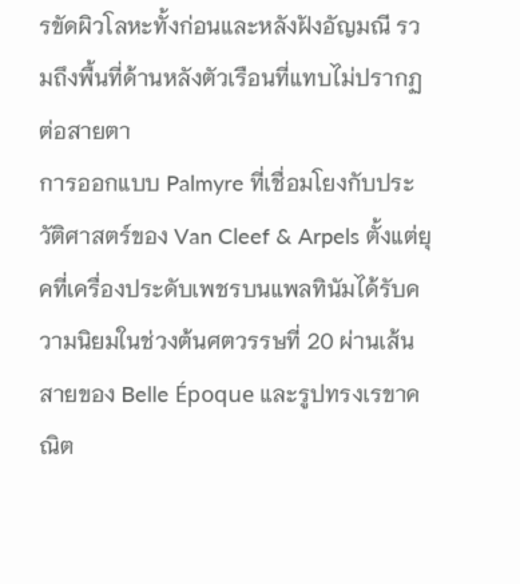รขัดผิวโลหะทั้งก่อนและหลังฝังอัญมณี รวมถึงพื้นที่ด้านหลังตัวเรือนที่แทบไม่ปรากฏต่อสายตา
การออกแบบ Palmyre ที่เชื่อมโยงกับประวัติศาสตร์ของ Van Cleef & Arpels ตั้งแต่ยุคที่เครื่องประดับเพชรบนแพลทินัมได้รับความนิยมในช่วงต้นศตวรรษที่ 20 ผ่านเส้นสายของ Belle Époque และรูปทรงเรขาคณิต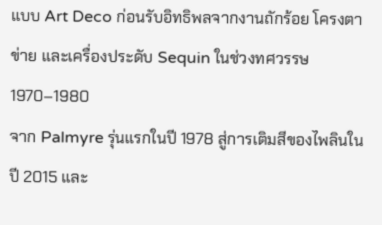แบบ Art Deco ก่อนรับอิทธิพลจากงานถักร้อย โครงตาข่าย และเครื่องประดับ Sequin ในช่วงทศวรรษ 1970–1980
จาก Palmyre รุ่นแรกในปี 1978 สู่การเติมสีของไพลินในปี 2015 และ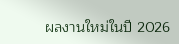ผลงานใหม่ในปี 2026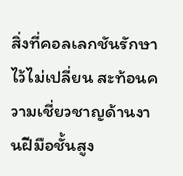สิ่งที่คอลเลกชันรักษาไว้ไม่เปลี่ยน สะท้อนความเชี่ยวชาญด้านงานฝีมือชั้นสูง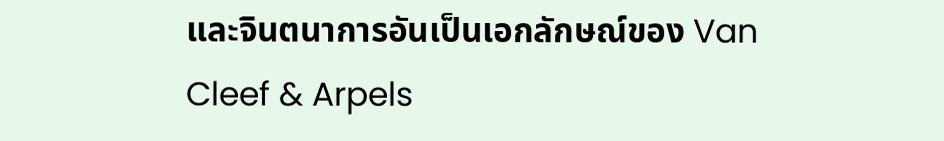และจินตนาการอันเป็นเอกลักษณ์ของ Van Cleef & Arpels